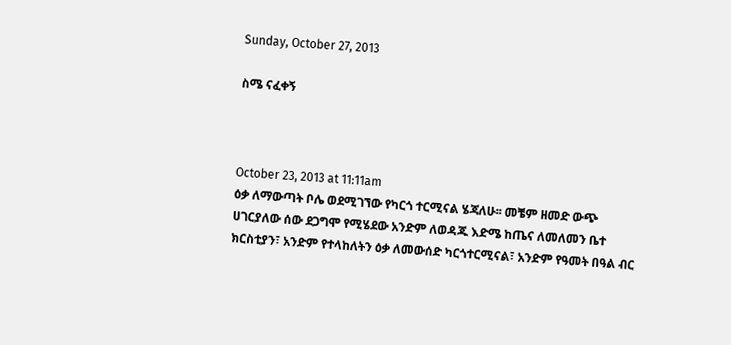Sunday, October 27, 2013

ስሜ ናፈቀኝ



October 23, 2013 at 11:11am
ዕቃ ለማውጣት ቦሌ ወደሚገኘው የካርጎ ተርሚናል ሄጃለሁ፡፡ መቼም ዘመድ ውጭ ሀገርያለው ሰው ደጋግሞ የሚሄደው አንድም ለወዳጁ እድሜ ከጤና ለመለመን ቤተ ክርስቲያን፣ አንድም የተላከለትን ዕቃ ለመውሰድ ካርጎተርሚናል፣ አንድም የዓመት በዓል ብር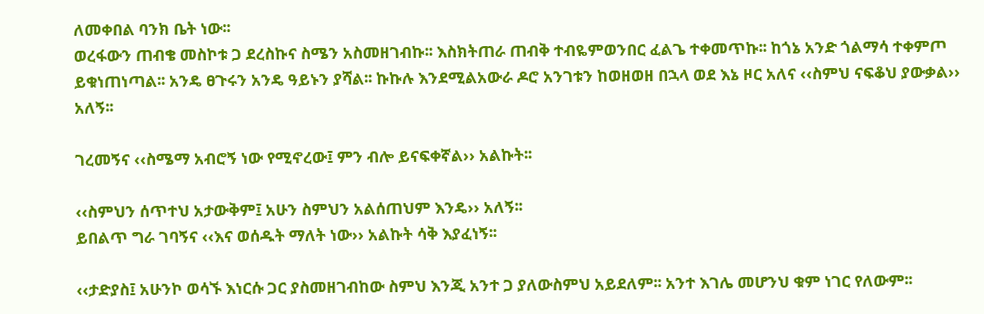ለመቀበል ባንክ ቤት ነው፡፡
ወረፋውን ጠብቄ መስኮቱ ጋ ደረስኩና ስሜን አስመዘገብኩ፡፡ እስክትጠራ ጠብቅ ተብዬምወንበር ፈልጌ ተቀመጥኩ፡፡ ከጎኔ አንድ ጎልማሳ ተቀምጦ ይቁነጠነጣል፡፡ አንዴ ፀጉሩን አንዴ ዓይኑን ያሻል፡፡ ኩኩሉ እንደሚልአውራ ዶሮ አንገቱን ከወዘወዘ በኋላ ወደ እኔ ዞር አለና ‹‹ስምህ ናፍቆህ ያውቃል›› አለኝ፡፡

ገረመኝና ‹‹ስሜማ አብሮኝ ነው የሚኖረው፤ ምን ብሎ ይናፍቀኛል›› አልኩት፡፡

‹‹ስምህን ሰጥተህ አታውቅም፤ አሁን ስምህን አልሰጠህም እንዴ›› አለኝ፡፡
ይበልጥ ግራ ገባኝና ‹‹እና ወሰዱት ማለት ነው›› አልኩት ሳቅ እያፈነኝ፡፡

‹‹ታድያስ፤ አሁንኮ ወሳኙ እነርሱ ጋር ያስመዘገብከው ስምህ እንጂ አንተ ጋ ያለውስምህ አይደለም፡፡ አንተ እገሌ መሆንህ ቁም ነገር የለውም፡፡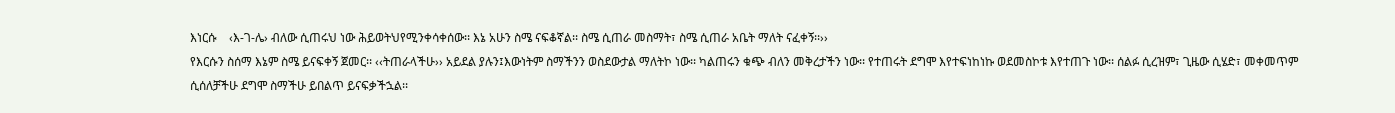እነርሱ    ‹እ-ገ-ሌ› ብለው ሲጠሩህ ነው ሕይወትህየሚንቀሳቀሰው፡፡ እኔ አሁን ስሜ ናፍቆኛል፡፡ ስሜ ሲጠራ መስማት፣ ስሜ ሲጠራ አቤት ማለት ናፈቀኝ፡፡››
የእርሱን ስሰማ እኔም ስሜ ይናፍቀኝ ጀመር፡፡ ‹‹ትጠራላችሁ›› አይደል ያሉን፤እውነትም ስማችንን ወስደውታል ማለትኮ ነው፡፡ ካልጠሩን ቁጭ ብለን መቅረታችን ነው፡፡ የተጠሩት ደግሞ እየተፍነከነኩ ወደመስኮቱ እየተጠጉ ነው፡፡ ሰልፉ ሲረዝም፣ ጊዜው ሲሄድ፣ መቀመጥም ሲሰለቻችሁ ደግሞ ስማችሁ ይበልጥ ይናፍቃችኋል፡፡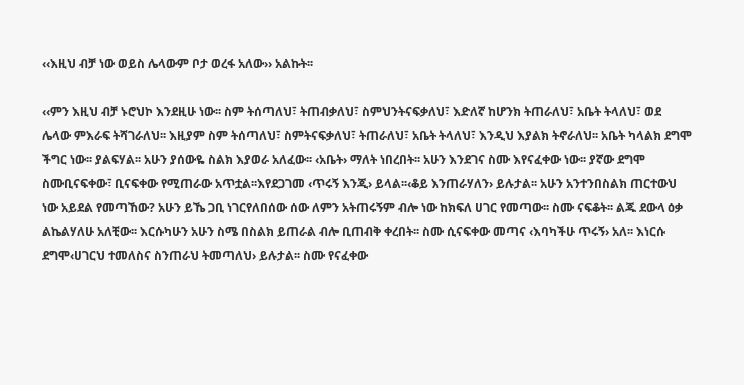‹‹እዚህ ብቻ ነው ወይስ ሌላውም ቦታ ወረፋ አለው›› አልኩት፡፡

‹‹ምን እዚህ ብቻ ኑሮህኮ እንደዚሁ ነው፡፡ ስም ትሰጣለህ፣ ትጠብቃለህ፣ ስምህንትናፍቃለህ፣ እድለኛ ከሆንክ ትጠራለህ፣ አቤት ትላለህ፣ ወደ ሌላው ምእራፍ ትሻገራለህ፡፡ እዚያም ስም ትሰጣለህ፣ ስምትናፍቃለህ፣ ትጠራለህ፣ አቤት ትላለህ፣ እንዲህ እያልክ ትኖራለህ፡፡ አቤት ካላልክ ደግሞ ችግር ነው፡፡ ያልፍሃል፡፡ አሁን ያሰውዬ ስልክ እያወራ አለፈው፡፡ ‹አቤት› ማለት ነበረበት፡፡ አሁን እንደገና ስሙ እየናፈቀው ነው፡፡ ያኛው ደግሞ ስሙቢናፍቀው፣ ቢናፍቀው የሚጠራው አጥቷል፡፡እየደጋገመ ‹ጥሩኝ እንጂ› ይላል፡፡‹ቆይ እንጠራሃለን› ይሉታል፡፡ አሁን አንተንበስልክ ጠርተውህ ነው አይደል የመጣኸው? አሁን ይኼ ጋቢ ነገርየለበሰው ሰው ለምን አትጠሩኝም ብሎ ነው ከክፍለ ሀገር የመጣው፡፡ ስሙ ናፍቆት፡፡ ልጁ ደውላ ዕቃ ልኬልሃለሁ አለቺው፡፡ እርሱካሁን አሁን ስሜ በስልክ ይጠራል ብሎ ቢጠብቅ ቀረበት፡፡ ስሙ ሲናፍቀው መጣና ‹እባካችሁ ጥሩኝ› አለ፡፡ እነርሱ ደግሞ‹ሀገርህ ተመለስና ስንጠራህ ትመጣለህ› ይሉታል፡፡ ስሙ የናፈቀው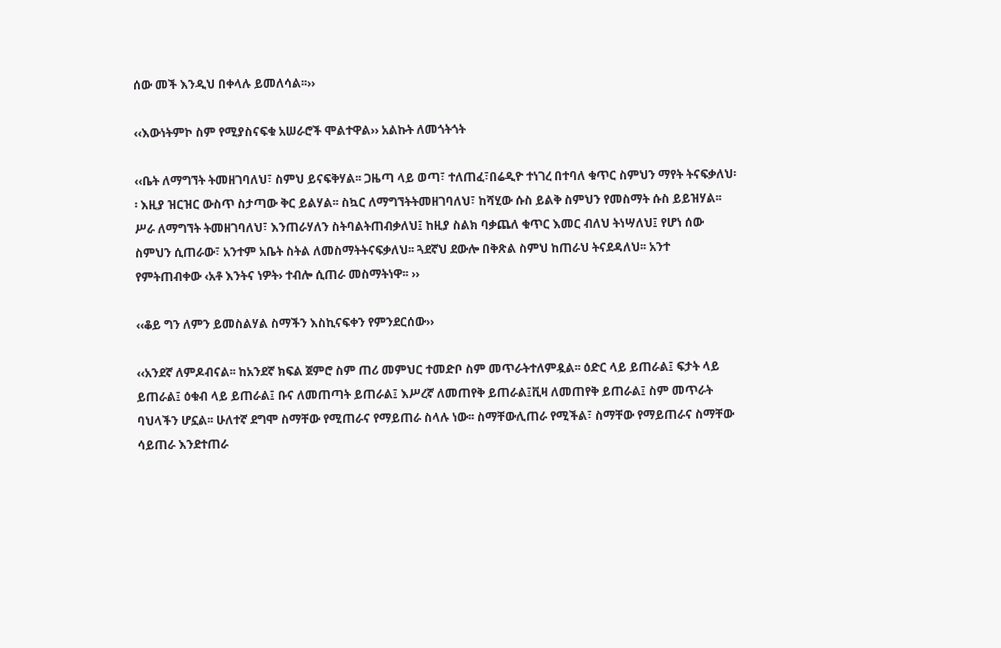ሰው መች እንዲህ በቀላሉ ይመለሳል፡፡››

‹‹እውነትምኮ ስም የሚያስናፍቁ አሠራሮች ሞልተዋል›› አልኩት ለመጎትጎት

‹‹ቤት ለማግኘት ትመዘገባለህ፣ ስምህ ይናፍቅሃል፡፡ ጋዜጣ ላይ ወጣ፣ ተለጠፈ፣በሬዲዮ ተነገረ በተባለ ቁጥር ስምህን ማየት ትናፍቃለህ፡፡ እዚያ ዝርዝር ውስጥ ስታጣው ቅር ይልሃል፡፡ ስኳር ለማግኘትትመዘገባለህ፣ ከሻሂው ሱስ ይልቅ ስምህን የመስማት ሱስ ይይዝሃል፡፡ ሥራ ለማግኘት ትመዘገባለህ፣ እንጠራሃለን ስትባልትጠብቃለህ፤ ከዚያ ስልክ ባቃጨለ ቁጥር እመር ብለህ ትነሣለህ፤ የሆነ ሰው ስምህን ሲጠራው፣ አንተም አቤት ስትል ለመስማትትናፍቃለህ፡፡ ጓደኛህ ደውሎ በቅጽል ስምህ ከጠራህ ትናደዳለህ፡፡ አንተ የምትጠብቀው ‹አቶ እንትና ነዎት› ተብሎ ሲጠራ መስማትነዋ፡፡ ››

‹‹ቆይ ግን ለምን ይመስልሃል ስማችን እስኪናፍቀን የምንደርሰው››

‹‹አንደኛ ለምዶብናል፡፡ ከአንደኛ ክፍል ጀምሮ ስም ጠሪ መምህር ተመድቦ ስም መጥራትተለምዷል፡፡ ዕድር ላይ ይጠራል፤ ፍታት ላይ ይጠራል፤ ዕቁብ ላይ ይጠራል፤ ቡና ለመጠጣት ይጠራል፤ እሥረኛ ለመጠየቅ ይጠራል፤ቪዛ ለመጠየቅ ይጠራል፤ ስም መጥራት ባህላችን ሆኗል፡፡ ሁለተኛ ደግሞ ስማቸው የሚጠራና የማይጠራ ስላሉ ነው፡፡ ስማቸውሊጠራ የሚችል፣ ስማቸው የማይጠራና ስማቸው ሳይጠራ እንደተጠራ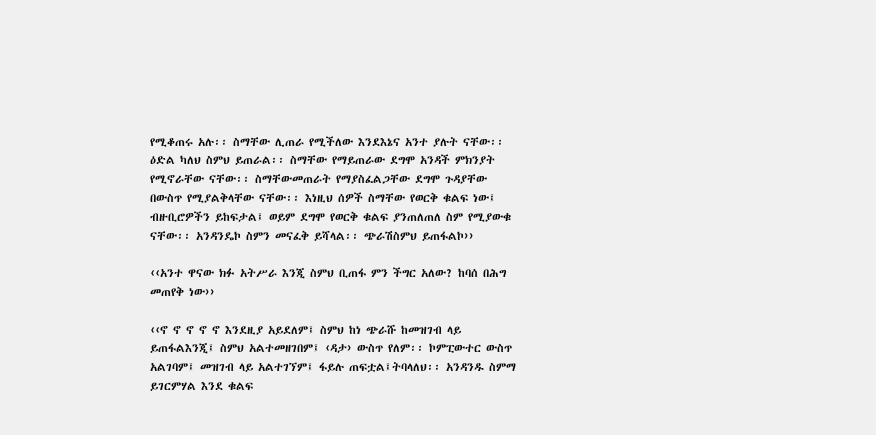የሚቆጠሩ አሉ፡፡ ስማቸው ሊጠራ የሚችለው እንደእኔና አንተ ያሉት ናቸው፡፡ ዕድል ካለህ ስምህ ይጠራል፡፡ ስማቸው የማይጠራው ደግሞ አንዳች ምክንያት የሚኖራቸው ናቸው፡፡ ስማቸውመጠራት የማያስፈልጋቸው ደግሞ ጉዳያቸው በውስጥ የሚያልቅላቸው ናቸው፡፡ እነዚህ ሰዎች ስማቸው የወርቅ ቁልፍ ነው፤ ብዙቢሮዎችን ይከፍታል፤ ወይም ደግሞ የወርቅ ቁልፍ ያንጠለጠለ ስም የሚያውቁ ናቸው፡፡ አንዳንዴኮ ስምን መናፈቅ ይሻላል፡፡ ጭራሽስምህ ይጠፋልኮ››

‹‹አንተ ዋናው ክፉ አትሥራ እንጂ ስምህ ቢጠፋ ምን ችግር አለው? ከባሰ በሕግ መጠየቅ ነው››

‹‹ኖ ኖ ኖ ኖ ኖ እንደዚያ አይደለም፤ ስምህ ከነ ጭራሹ ከመዝገብ ላይ ይጠፋልእንጂ፤ ስምህ አልተመዘገበም፤ ‹ዳታ› ውስጥ የለም፡፡ ኮምፒውተር ውስጥ አልገባም፤ መዝገብ ላይ አልተገኘም፤ ፋይሉ ጠፍቷል፤ትባላለህ፡፡ አንዳንዱ ስምማ ይገርምሃል እንደ ቁልፍ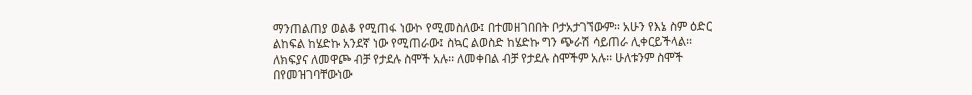ማንጠልጠያ ወልቆ የሚጠፋ ነውኮ የሚመስለው፤ በተመዘገበበት ቦታአታገኘውም፡፡ አሁን የእኔ ስም ዕድር ልከፍል ከሄድኩ አንደኛ ነው የሚጠራው፤ ስኳር ልወስድ ከሄድኩ ግን ጭራሽ ሳይጠራ ሊቀርይችላል፡፡ ለክፍያና ለመዋጮ ብቻ የታደሉ ስሞች አሉ፡፡ ለመቀበል ብቻ የታደሉ ስሞችም አሉ፡፡ ሁለቱንም ስሞች በየመዝገባቸውነው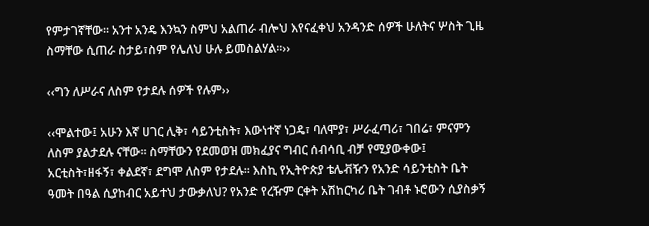የምታገኛቸው፡፡ አንተ አንዴ እንኳን ስምህ አልጠራ ብሎህ እየናፈቀህ አንዳንድ ሰዎች ሁለትና ሦስት ጊዜ ስማቸው ሲጠራ ስታይ፣ስም የሌለህ ሁሉ ይመስልሃል፡፡››

‹‹ግን ለሥራና ለስም የታደሉ ሰዎች የሉም››

‹‹ሞልተው፤ አሁን እኛ ሀገር ሊቅ፣ ሳይንቲስት፣ እውነተኛ ነጋዴ፣ ባለሞያ፣ ሥራፈጣሪ፣ ገበሬ፣ ምናምን ለስም ያልታደሉ ናቸው፡፡ ስማቸውን የደመወዝ መክፈያና ግብር ሰብሳቢ ብቻ የሚያውቀው፤ አርቲስት፣ዘፋኝ፣ ቀልደኛ፣ ደግሞ ለስም የታደሉ፡፡ እስኪ የኢትዮጵያ ቴሌቭዥን የአንድ ሳይንቲስት ቤት ዓመት በዓል ሲያከብር አይተህ ታውቃለህ? የአንድ የረዥም ርቀት አሽከርካሪ ቤት ገብቶ ኑሮውን ሲያስቃኝ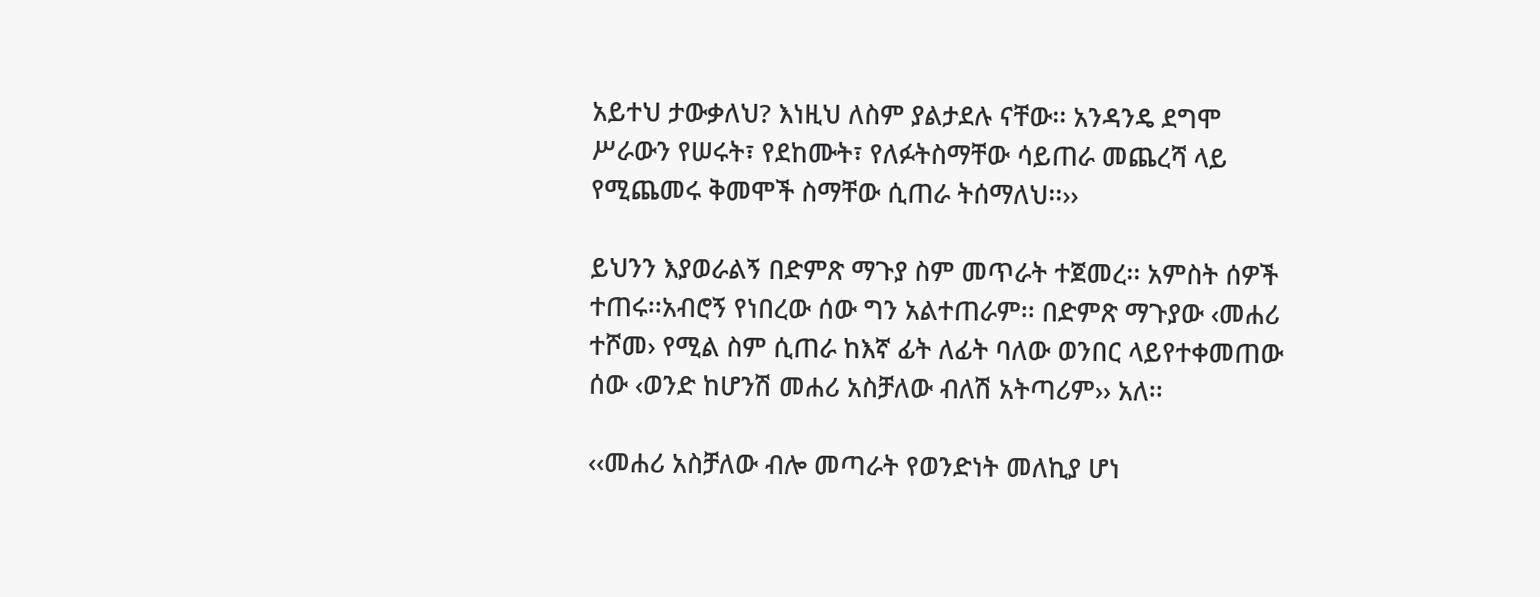አይተህ ታውቃለህ? እነዚህ ለስም ያልታደሉ ናቸው፡፡ አንዳንዴ ደግሞ ሥራውን የሠሩት፣ የደከሙት፣ የለፉትስማቸው ሳይጠራ መጨረሻ ላይ የሚጨመሩ ቅመሞች ስማቸው ሲጠራ ትሰማለህ፡፡››

ይህንን እያወራልኝ በድምጽ ማጉያ ስም መጥራት ተጀመረ፡፡ አምስት ሰዎች ተጠሩ፡፡አብሮኝ የነበረው ሰው ግን አልተጠራም፡፡ በድምጽ ማጉያው ‹መሐሪ ተሾመ› የሚል ስም ሲጠራ ከእኛ ፊት ለፊት ባለው ወንበር ላይየተቀመጠው ሰው ‹ወንድ ከሆንሽ መሐሪ አስቻለው ብለሽ አትጣሪም›› አለ፡፡

‹‹መሐሪ አስቻለው ብሎ መጣራት የወንድነት መለኪያ ሆነ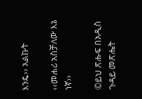እንዴ›› አልኩት

‹‹መሐሪ አስቻለው እኔ ነኛ››

©ይህ ጽሑፍ በአዲስ ጉዳይ መጽሔት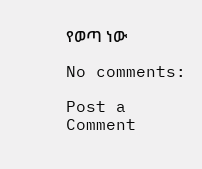የወጣ ነው

No comments:

Post a Comment